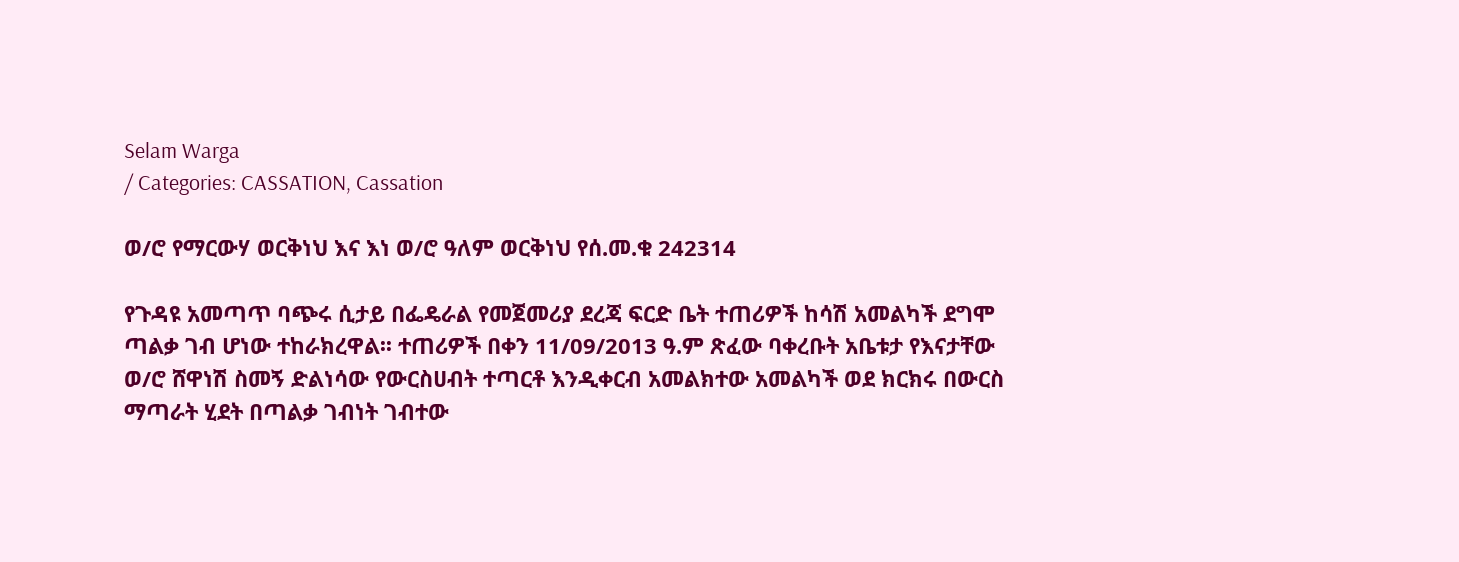Selam Warga
/ Categories: CASSATION, Cassation

ወ/ሮ የማርውሃ ወርቅነህ እና እነ ወ/ሮ ዓለም ወርቅነህ የሰ.መ.ቁ 242314

የጉዳዩ አመጣጥ ባጭሩ ሲታይ በፌዴራል የመጀመሪያ ደረጃ ፍርድ ቤት ተጠሪዎች ከሳሽ አመልካች ደግሞ ጣልቃ ገብ ሆነው ተከራክረዋል፡፡ ተጠሪዎች በቀን 11/09/2013 ዓ.ም ጽፈው ባቀረቡት አቤቱታ የእናታቸው ወ/ሮ ሸዋነሽ ስመኝ ድልነሳው የውርስሀብት ተጣርቶ እንዲቀርብ አመልክተው አመልካች ወደ ክርክሩ በውርስ ማጣራት ሂደት በጣልቃ ገብነት ገብተው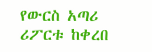የውርስ አጣሪ ሪፖርቱ ከቀረበ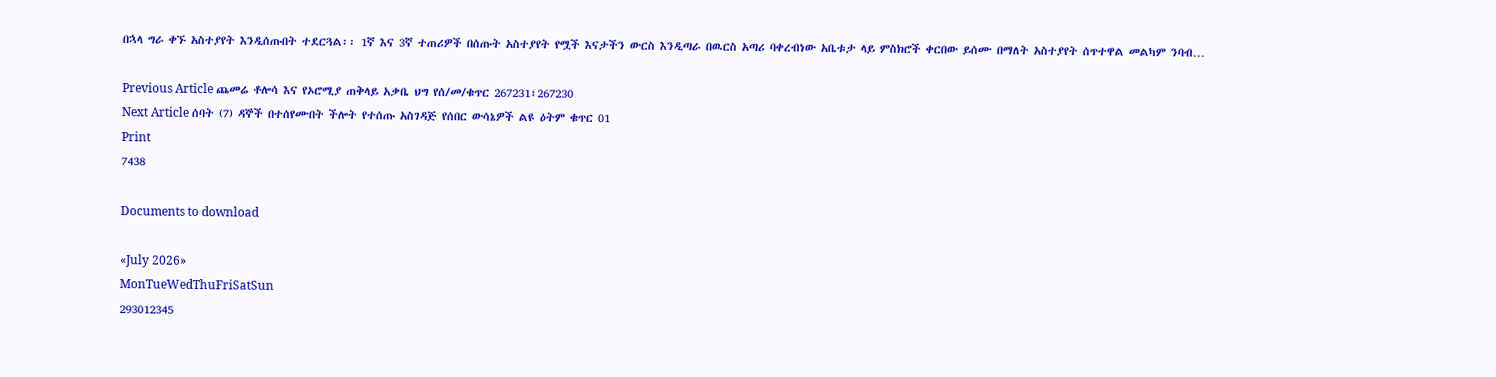በኋላ ግራ ቀኙ አስተያየት እንዲሰጡበት ተደርጓል፡፡ 1ኛ እና 3ኛ ተጠሪዎች በሰጡት አስተያየት የሟች እናታችን ውርስ እንዲጣራ በዉርስ አጣሪ ባቀረብነው አቤቱታ ላይ ምስክሮች ቀርበው ይሰሙ በማለት አስተያየት ሰጥተዋል መልካም ንባብ…

Previous Article ጨመሬ ቶሎሳ እና የኦሮሚያ ጠቅላይ አቃቤ ህግ የሰ/መ/ቁጥር 267231፣267230
Next Article ሰባት (7) ዳኞች በተሰየሙበት ችሎት የተሰጡ አስገዳጅ የሰበር ውሳኔዎች ልዩ ዕትም ቁጥር 01
Print
7438

Documents to download

«July 2026»
MonTueWedThuFriSatSun
293012345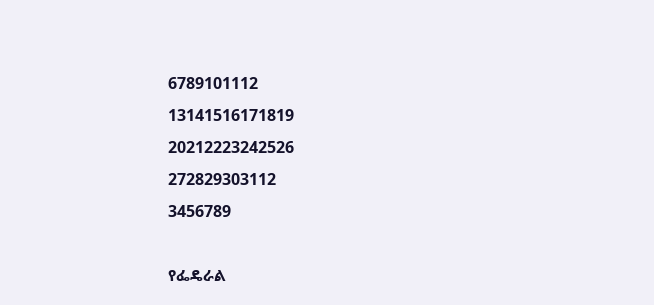6789101112
13141516171819
20212223242526
272829303112
3456789

የፌዴራል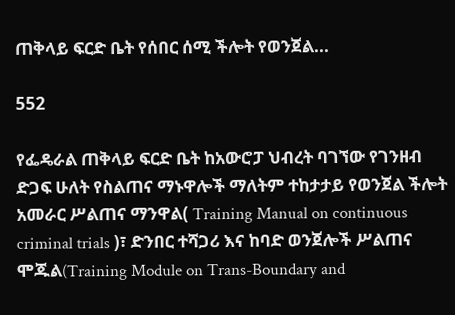ጠቅላይ ፍርድ ቤት የሰበር ሰሚ ችሎት የወንጀል...

552

የፌዴራል ጠቅላይ ፍርድ ቤት ከአውሮፓ ህብረት ባገኘው የገንዘብ ድጋፍ ሁለት የስልጠና ማኑዋሎች ማለትም ተከታታይ የወንጀል ችሎት አመራር ሥልጠና ማንዋል( Training Manual on continuous criminal trials )፣ ድንበር ተሻጋሪ እና ከባድ ወንጀሎች ሥልጠና ሞጁል(Training Module on Trans-Boundary and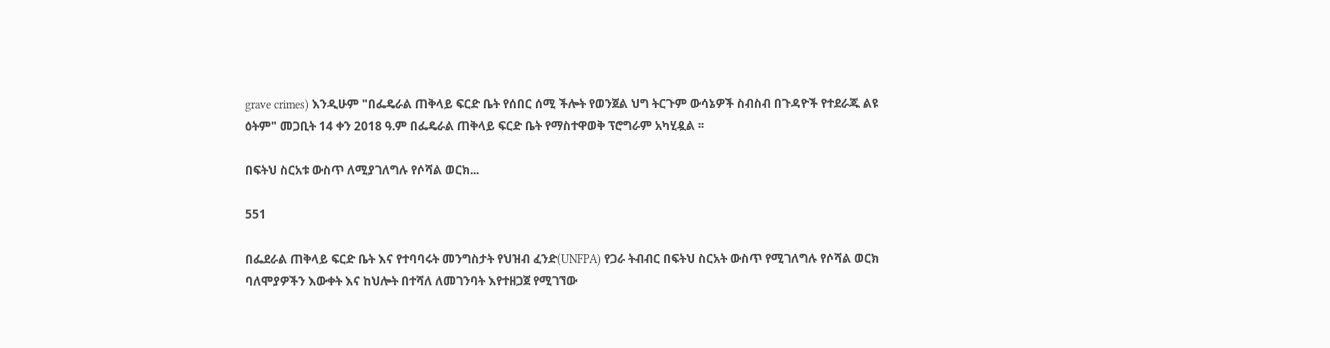grave crimes) እንዲሁም "በፌዴራል ጠቅላይ ፍርድ ቤት የሰበር ሰሚ ችሎት የወንጀል ህግ ትርጉም ውሳኔዎች ስብስብ በጉዳዮች የተደራጁ ልዩ ዕትም" መጋቢት 14 ቀን 2018 ዓ.ም በፌዴራል ጠቅላይ ፍርድ ቤት የማስተዋወቅ ፕሮግራም አካሂዷል ፡፡

በፍትህ ስርአቱ ውስጥ ለሚያገለግሉ የሶሻል ወርክ...

551

በፌደራል ጠቅላይ ፍርድ ቤት እና የተባባሩት መንግስታት የህዝብ ፈንድ(UNFPA) የጋራ ትብብር በፍትህ ስርአት ውስጥ የሚገለግሉ የሶሻል ወርክ ባለሞያዎችን እውቀት እና ከህሎት በተሻለ ለመገንባት እየተዘጋጀ የሚገኘው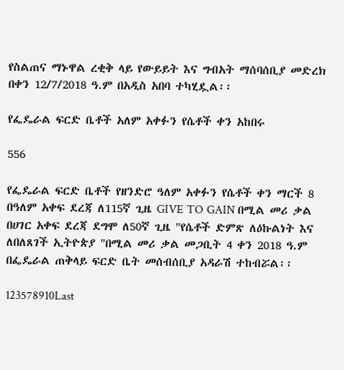የስልጠና ማኑዋል ረቂቅ ላይ የውይይት እና ግብአት ማሰባሰቢያ መድረክ በቀን 12/7/2018 ዓ.ም በአዲስ አበባ ተካሂዷል፡፡

የፌዴራል ፍርድ ቤቶች አለም አቀፉን የሴቶች ቀን አከበሩ

556

የፌዴራል ፍርድ ቤቶች የዘንድሮ ዓለም አቀፉን የሴቶች ቀን ማርች 8 በዓለም አቀፍ ደረጃ ለ115ኛ ጊዜ GIVE TO GAIN በሚል መሪ ቃል በሀገር አቀፍ ደረጃ ደግሞ ለ50ኛ ጊዜ "የሴቶች ድምጽ ለዕኩልነት እና ለበለጸገች ኢትዮጵያ "በሚል መሪ ቃል መጋቢት 4 ቀን 2018 ዓ.ም በፌዴራል ጠቅላይ ፍርድ ቤት መሰብሰቢያ አዳራሽ ተከብሯል፡፡

123578910Last